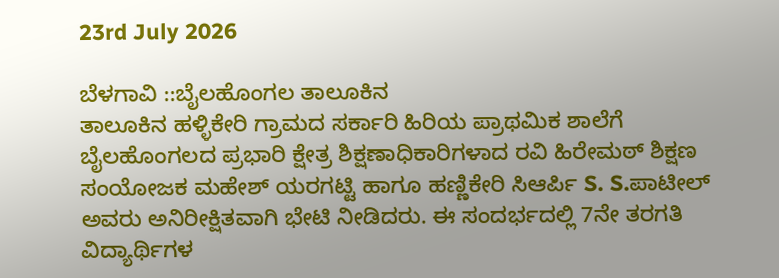23rd July 2026

ಬೆಳಗಾವಿ ::ಬೈಲಹೊಂಗಲ ತಾಲೂಕಿನ
ತಾಲೂಕಿನ ಹಳ್ಳಿಕೇರಿ ಗ್ರಾಮದ ಸರ್ಕಾರಿ ಹಿರಿಯ ಪ್ರಾಥಮಿಕ ಶಾಲೆಗೆ ಬೈಲಹೊಂಗಲದ ಪ್ರಭಾರಿ ಕ್ಷೇತ್ರ ಶಿಕ್ಷಣಾಧಿಕಾರಿಗಳಾದ ರವಿ ಹಿರೇಮಠ್ ಶಿಕ್ಷಣ ಸಂಯೋಜಕ ಮಹೇಶ್ ಯರಗಟ್ಟಿ ಹಾಗೂ ಹಣ್ಣಿಕೇರಿ ಸಿಆರ್ಪಿ S. S.ಪಾಟೀಲ್ ಅವರು ಅನಿರೀಕ್ಷಿತವಾಗಿ ಭೇಟಿ ನೀಡಿದರು. ಈ ಸಂದರ್ಭದಲ್ಲಿ 7ನೇ ತರಗತಿ ವಿದ್ಯಾರ್ಥಿಗಳ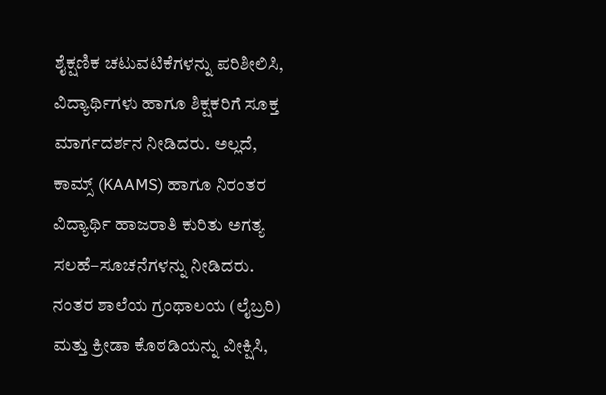ಶೈಕ್ಷಣಿಕ ಚಟುವಟಿಕೆಗಳನ್ನು ಪರಿಶೀಲಿಸಿ, ವಿದ್ಯಾರ್ಥಿಗಳು ಹಾಗೂ ಶಿಕ್ಷಕರಿಗೆ ಸೂಕ್ತ ಮಾರ್ಗದರ್ಶನ ನೀಡಿದರು. ಅಲ್ಲದೆ, ಕಾಮ್ಸ್ (KAAMS) ಹಾಗೂ ನಿರಂತರ ವಿದ್ಯಾರ್ಥಿ ಹಾಜರಾತಿ ಕುರಿತು ಅಗತ್ಯ ಸಲಹೆ–ಸೂಚನೆಗಳನ್ನು ನೀಡಿದರು. ನಂತರ ಶಾಲೆಯ ಗ್ರಂಥಾಲಯ (ಲೈಬ್ರರಿ) ಮತ್ತು ಕ್ರೀಡಾ ಕೊಠಡಿಯನ್ನು ವೀಕ್ಷಿಸಿ,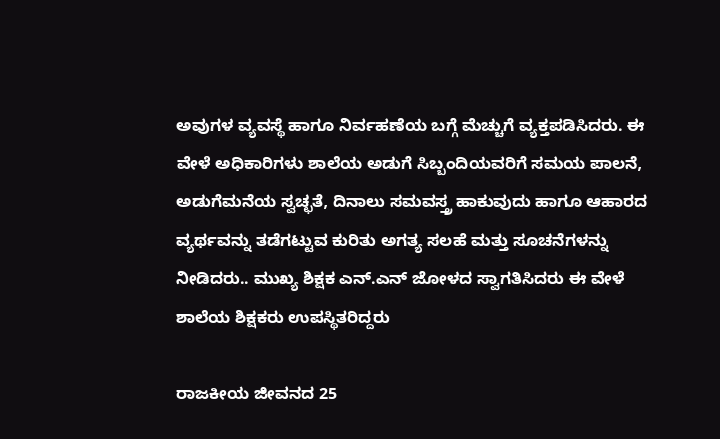ಅವುಗಳ ವ್ಯವಸ್ಥೆ ಹಾಗೂ ನಿರ್ವಹಣೆಯ ಬಗ್ಗೆ ಮೆಚ್ಚುಗೆ ವ್ಯಕ್ತಪಡಿಸಿದರು. ಈ ವೇಳೆ ಅಧಿಕಾರಿಗಳು ಶಾಲೆಯ ಅಡುಗೆ ಸಿಬ್ಬಂದಿಯವರಿಗೆ ಸಮಯ ಪಾಲನೆ, ಅಡುಗೆಮನೆಯ ಸ್ವಚ್ಛತೆ, ದಿನಾಲು ಸಮವಸ್ತ್ರ ಹಾಕುವುದು ಹಾಗೂ ಆಹಾರದ ವ್ಯರ್ಥವನ್ನು ತಡೆಗಟ್ಟುವ ಕುರಿತು ಅಗತ್ಯ ಸಲಹೆ ಮತ್ತು ಸೂಚನೆಗಳನ್ನು ನೀಡಿದರು.. ಮುಖ್ಯ ಶಿಕ್ಷಕ ಎನ್.ಎನ್ ಜೋಳದ ಸ್ವಾಗತಿಸಿದರು ಈ ವೇಳೆ ಶಾಲೆಯ ಶಿಕ್ಷಕರು ಉಪಸ್ಥಿತರಿದ್ದರು

ರಾಜಕೀಯ ಜೀವನದ 25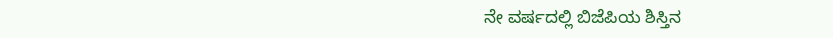ನೇ ವರ್ಷದಲ್ಲಿ ಬಿಜೆಪಿಯ ಶಿಸ್ತಿನ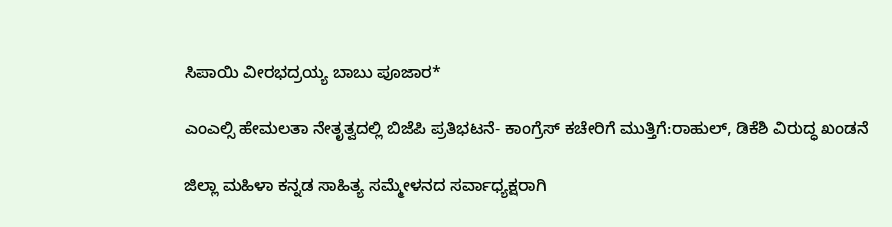ಸಿಪಾಯಿ ವೀರಭದ್ರಯ್ಯ ಬಾಬು ಪೂಜಾರ*

ಎಂಎಲ್ಸಿ ಹೇಮಲತಾ ನೇತೃತ್ವದಲ್ಲಿ ಬಿಜೆಪಿ ಪ್ರತಿಭಟನೆ- ಕಾಂಗ್ರೆಸ್ ಕಚೇರಿಗೆ ಮುತ್ತಿಗೆ:ರಾಹುಲ್, ಡಿಕೆಶಿ ವಿರುದ್ಧ ಖಂಡನೆ

ಜಿಲ್ಲಾ ಮಹಿಳಾ ಕನ್ನಡ ಸಾಹಿತ್ಯ ಸಮ್ಮೇಳನದ ಸರ್ವಾಧ್ಯಕ್ಷರಾಗಿ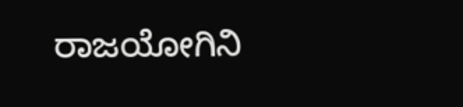ರಾಜಯೋಗಿನಿ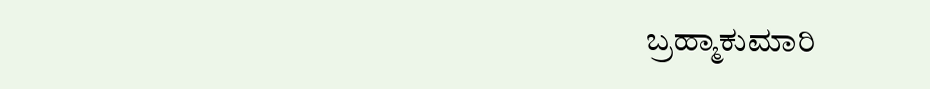ಬ್ರಹ್ಮಾಕುಮಾರಿ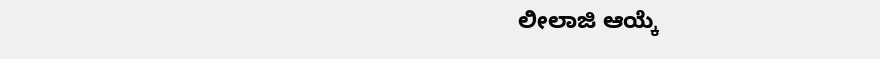ಲೀಲಾಜಿ ಆಯ್ಕೆ